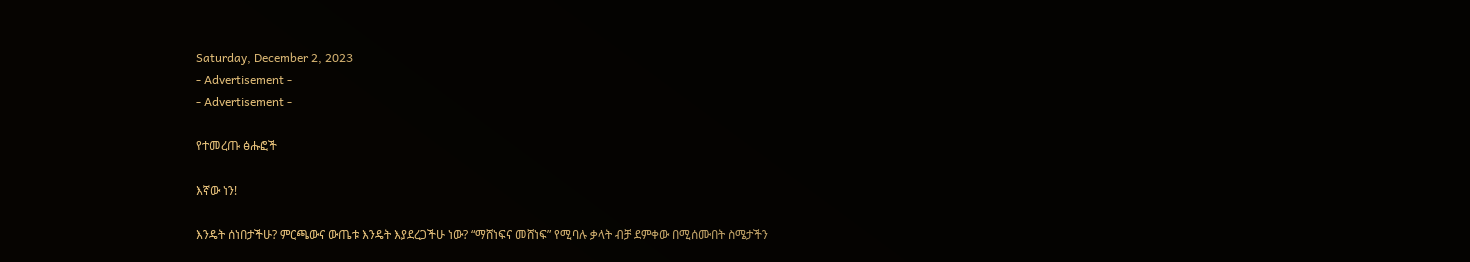Saturday, December 2, 2023
- Advertisement -
- Advertisement -

የተመረጡ ፅሑፎች

እኛው ነን!

እንዴት ሰነበታችሁ? ምርጫውና ውጤቱ እንዴት እያደረጋችሁ ነው? “ማሸነፍና መሸነፍ” የሚባሉ ቃላት ብቻ ደምቀው በሚሰሙበት ስሜታችን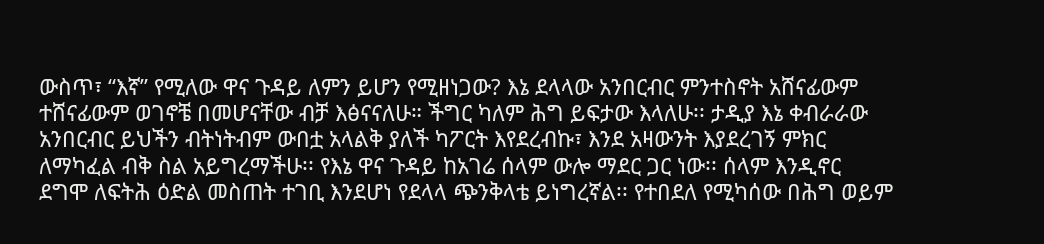ውስጥ፣ “እኛ” የሚለው ዋና ጉዳይ ለምን ይሆን የሚዘነጋው? እኔ ደላላው አንበርብር ምንተስኖት አሸናፊውም ተሸናፊውም ወገኖቼ በመሆናቸው ብቻ እፅናናለሁ። ችግር ካለም ሕግ ይፍታው እላለሁ፡፡ ታዲያ እኔ ቀብራራው አንበርብር ይህችን ብትነትብም ውበቷ አላልቅ ያለች ካፖርት እየደረብኩ፣ እንደ አዛውንት እያደረገኝ ምክር ለማካፈል ብቅ ስል አይግረማችሁ፡፡ የእኔ ዋና ጉዳይ ከአገሬ ሰላም ውሎ ማደር ጋር ነው፡፡ ሰላም እንዲኖር ደግሞ ለፍትሕ ዕድል መስጠት ተገቢ እንደሆነ የደላላ ጭንቅላቴ ይነግረኛል፡፡ የተበደለ የሚካሰው በሕግ ወይም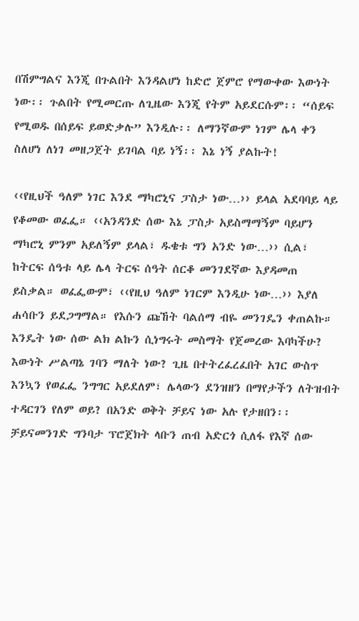በሽምግልና እንጂ በጉልበት እንዳልሆነ ከድሮ ጀምሮ የማውቀው እውነት ነው፡፡ ጉልበት የሚመርጡ ለጊዜው እንጂ የትም አይደርሱም፡፡ “ሰይፍ የሚወዱ በሰይፍ ይወድቃሉ” እንዲሉ፡፡ ለማንኛውም ነገም ሌላ ቀን ስለሆነ ለነገ መዘጋጀት ይገባል ባይ ነኝ፡፡ እኔ ነኝ ያልኩት!

‹‹የዚህች ዓለም ነገር እንደ ማካሮኒና ፓስታ ነው…›› ይላል አደባባይ ላይ የቆመው ወፈፌ። ‹‹አንዳንድ ሰው እኔ ፓስታ አይስማማኝም ባይሆን ማካሮኒ ምንም አይለኝም ይላል፣ ዱቄቱ ግን አንድ ነው…›› ሲል፣ ከትርፍ ሰዓቱ ላይ ሌላ ትርፍ ሰዓት ሰርቆ መንገደኛው እያዳመጠ ይስቃል። ወፈፌውም፣ ‹‹የዚህ ዓለም ነገርም እንዲሁ ነው…›› እያለ ሐሳቡን ይደጋግማል። የእሱን ጩኸት ባልሰማ ብዬ መንገዴን ቀጠልኩ። እንዴት ነው ሰው ልክ ልኩን ሲነግሩት መስማት የጀመረው እባካችሁ? እውነት ሥልጣኔ ገባን ማለት ነው? ጊዜ በተትረፈረፈበት አገር ውስጥ እንኳን የወፈፌ ንግግር አይደለም፣ ሌላውን ደንዝዘን በማየታችን ለትዝብት ተዳርገን የለም ወይ? በአንድ ወቅት ቻይና ነው አሉ የታዘበን፡፡ ቻይናመንገድ ግንባታ ፕሮጀክት ላቡን ጠብ አድርጎ ሲለፋ የእኛ ሰው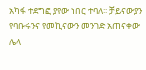አካፋ ተደግፎ ያየው ነበር ተባለ፡፡ ቻይናውያን የባቡሩንና የመኪናውን መንገድ አጠናቀው ሌላ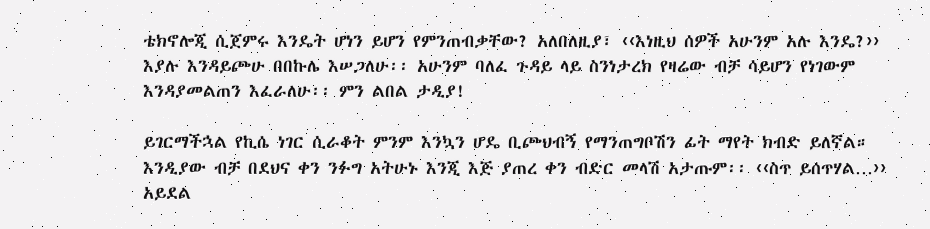ቴክኖሎጂ ሲጀምሩ እንዴት ሆነን ይሆን የምንጠብቃቸው? አለበለዚያ፣ ‹‹እነዚህ ሰዎች አሁንም አሉ እንዴ?›› እያሉ እንዳይጮሁ በበኩሌ እሠጋለሁ፡፡ አሁንም ባለፈ ጉዳይ ላይ ስንነታረክ የዛሬው ብቻ ሳይሆን የነገውም እንዳያመልጠን እፈራለሁ፡፡ ምን ልበል ታዲያ!

ይገርማችኋል የኪሴ ነገር ሲራቆት ምንም እንኳን ሆዴ ቢጮህብኝ የማንጠግቦሽን ፊት ማየት ክብድ ይለኛል።  እንዲያው ብቻ በደህና ቀን ንፉግ አትሁኑ እንጂ እጅ ያጠረ ቀን ብድር መላሽ አታጡም፡፡ ‹‹ስጥ ይሰጥሃል…›› አይደል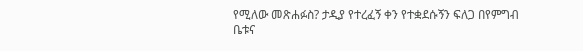የሚለው መጽሐፉስ? ታዲያ የተረፈኝ ቀን የተቋደሱኝን ፍለጋ በየምግብ ቤቱና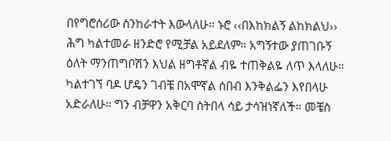በየግሮሰሪው ስንከራተት እውላለሁ። ኑሮ ‹‹በእከክልኝ ልከክልህ›› ሕግ ካልተመራ ዘንድሮ የሚቻል አይደለም። አግኝተው ያጠገቡኝ ዕለት ማንጠግቦሽን እህል ዘግቶኛል ብዬ ተጠቅልዬ ለጥ እላለሁ። ካልተገኘ ባዶ ሆዴን ገብቼ በአሞኛል ሰበብ እንቅልፌን እየበላሁ አድራለሁ። ግን ብቻዋን አቅርባ ስትበላ ሳይ ታሳዝነኛለች። መቼስ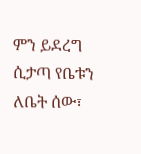ምን ይደረግ ሲታጣ የቤቱን ለቤት ሰው፣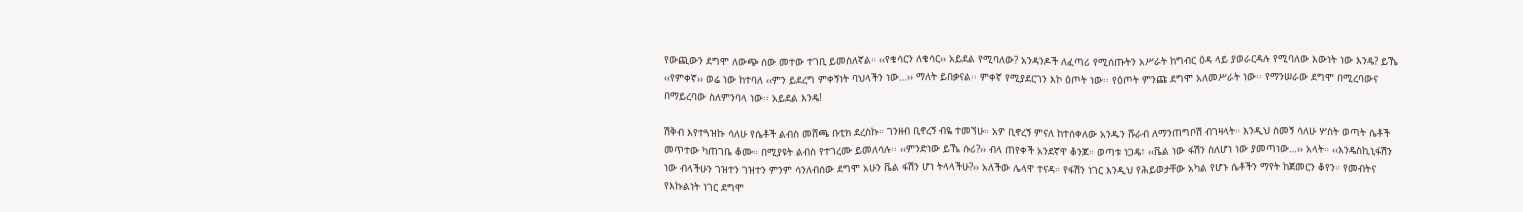የውጪውን ደግሞ ለውጭ ሰው መተው ተገቢ ይመስለኛል። ‹‹የቄሳርን ለቄሳር›› አይደል የሚባለው? አንዳንዶች ለፈጣሪ የሚሰጡትን አሥራት ከግብር ዕዳ ላይ ያወራርዳሉ የሚባለው እውነት ነው እንዴ? ይኼ ‹‹የምቀኛ›› ወሬ ነው ከተባለ ‹‹ምን ይደረግ ምቀኝነት ባህላችን ነው…›› ማለት ይበቃናል፡፡ ምቀኛ የሚያደርገን እኮ ዕጦት ነው፡፡ የዕጦት ምንጩ ደግሞ አለመሥራት ነው፡፡ የማንሠራው ደግሞ በሚረባውና በማይረባው ስለምንባላ ነው፡፡ አይደል እንዴ!

ሽቅብ እየተጓዝኩ ሳለሁ የሴቶች ልብስ መሸጫ ቡቲክ ደረስኩ። ገንዘብ ቢኖረኝ ብዬ ተመኘሁ። አዎ ቢኖረኝ ምናለ ከተሰቀለው አንዱን ሹራብ ለማንጠግቦሽ ብገዛላት። እንዲህ ስመኝ ሳለሁ ሦስት ወጣት ሴቶች መጥተው ካጠገቤ ቆሙ። በሚያዩት ልብስ የተገረሙ ይመለሳሉ፡፡ ‹‹ምንድነው ይኼ ሱሪ?›› ብላ ጠየቀች አንደኛዋ ቆንጆ። ወጣቱ ነጋዴ፣ ‹‹ቬል ነው ፋሽን ስለሆነ ነው ያመጣነው…›› አላት። ‹‹እንዴስኪኒፋሽን ነው ብላችሁን ገዝተን ገዝተን ምንም ሳንለብሰው ደግሞ አሁን ቬል ፋሽን ሆነ ትላላችሁ?›› አለችው ሌላዋ ተናዳ። የፋሽን ነገር እንዲህ የሕይወታቸው አካል የሆኑ ሴቶችን ማየት ከጀመርን ቆየን። የመብትና የእኩልነት ነገር ደግሞ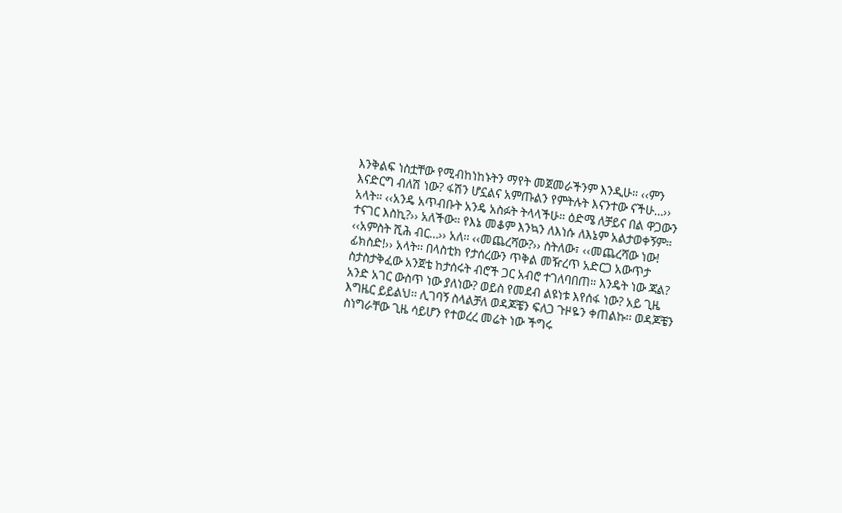እንቅልፍ ነስቷቸው የሚብከነከኑትን ማየት መጀመራችንም እንዲሁ። ‹‹ምን እናድርግ ብለሽ ነው? ፋሽን ሆኗልና አምጡልን የምትሉት እናንተው ናችሁ…›› አላት። ‹‹አንዴ አጥብቡት አንዴ አስፉት ትላላችሁ። ዕድሜ ለቻይና በል ዋጋውን ተናገር እስኪ?›› አለችው። የእኔ መቆም እንኳን ለእነሱ ለእኔም አልታወቀኝም። ‹‹አምስት ሺሕ ብር…›› አለ፡፡ ‹‹መጨረሻው?›› ስትለው፣ ‹‹መጨረሻው ነው! ፊክስድ!›› አላት፡፡ በላስቲክ የታሰረውን ጥቅል መዥረጥ አድርጋ አውጥታ ስታስታቅፈው አንጀቴ ከታሰሩት ብሮች ጋር አብሮ ተገለባበጠ። እንዴት ነው ጃል? አንድ አገር ውስጥ ነው ያለነው? ወይስ የመደብ ልዩነቱ እየሰፋ ነው? አይ ጊዜ እግዜር ይይልህ፡፡ ሊገባኝ ስላልቻለ ወዳጆቼን ፍለጋ ጉዞዬን ቀጠልኩ፡፡ ወዳጆቼን ስነግራቸው ጊዜ ሳይሆን የተወረረ መሬት ነው ችግሩ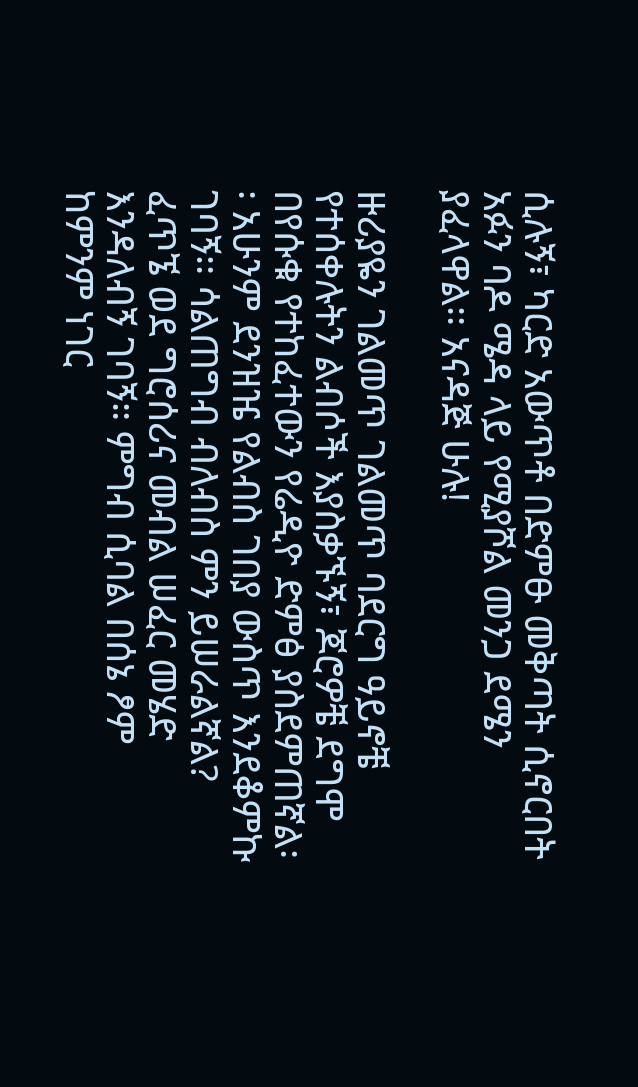ሲሉኝ፣ ካርድ አውጥቶ በድምፁ መቅጣት ሲኖርበት አፉን ባዶ ሜዳ ላይ የሚያሾል መንጋ ደሜን ያፈላዋል፡፡ አናዳጅ ሁሉ!

ዙሪያዬን ገልመጥ ገልመጥ ባደርግ ዓይኖቼ የተሰቀሉትን ልብሶች እያስቃኙኝ፣ ጆሮዎቼ ደግሞ በየሱቁ የተከፈተውን የሬዲዮ ድምፅ ያስደምጠኛል፡፡ አሁንም ደንዝዤ የልብስ ገበያ ውስጥ እንደቆምኩ ገባኝ፡፡ ሳልጠግብ ብለብስ ምን ይሠራልኛል? ፈጥኜ ወደ ግሮሰሪና መብል ሠፈር መሄድ እንዳለብኝ ገባኝ። ምግብ ሲባል በሰኔ ፆም ከምንም ነገር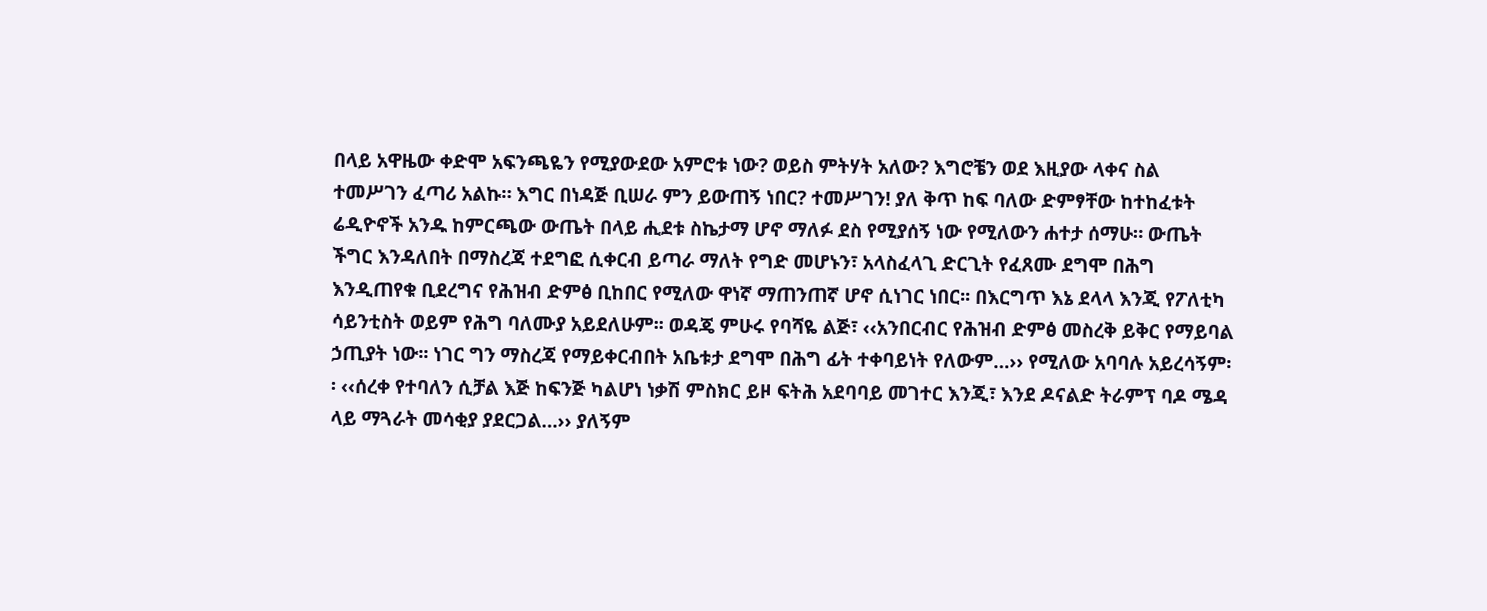በላይ አዋዜው ቀድሞ አፍንጫዬን የሚያውደው አምሮቱ ነው? ወይስ ምትሃት አለው? እግሮቼን ወደ እዚያው ላቀና ስል ተመሥገን ፈጣሪ አልኩ። እግር በነዳጅ ቢሠራ ምን ይውጠኝ ነበር? ተመሥገን! ያለ ቅጥ ከፍ ባለው ድምፃቸው ከተከፈቱት ሬዲዮኖች አንዱ ከምርጫው ውጤት በላይ ሒደቱ ስኬታማ ሆኖ ማለፉ ደስ የሚያሰኝ ነው የሚለውን ሐተታ ሰማሁ። ውጤት ችግር እንዳለበት በማስረጃ ተደግፎ ሲቀርብ ይጣራ ማለት የግድ መሆኑን፣ አላስፈላጊ ድርጊት የፈጸሙ ደግሞ በሕግ እንዲጠየቁ ቢደረግና የሕዝብ ድምፅ ቢከበር የሚለው ዋነኛ ማጠንጠኛ ሆኖ ሲነገር ነበር፡፡ በእርግጥ እኔ ደላላ እንጂ የፖለቲካ ሳይንቲስት ወይም የሕግ ባለሙያ አይደለሁም፡፡ ወዳጄ ምሁሩ የባሻዬ ልጅ፣ ‹‹አንበርብር የሕዝብ ድምፅ መስረቅ ይቅር የማይባል ኃጢያት ነው፡፡ ነገር ግን ማስረጃ የማይቀርብበት አቤቱታ ደግሞ በሕግ ፊት ተቀባይነት የለውም…›› የሚለው አባባሉ አይረሳኝም፡፡ ‹‹ሰረቀ የተባለን ሲቻል እጅ ከፍንጅ ካልሆነ ነቃሽ ምስክር ይዞ ፍትሕ አደባባይ መገተር እንጂ፣ እንደ ዶናልድ ትራምፕ ባዶ ሜዳ ላይ ማጓራት መሳቂያ ያደርጋል…›› ያለኝም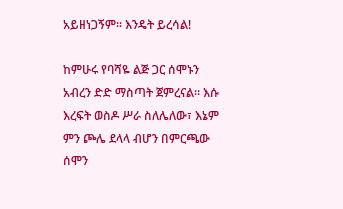አይዘነጋኝም፡፡ እንዴት ይረሳል!

ከምሁሩ የባሻዬ ልጅ ጋር ሰሞኑን አብረን ድድ ማስጣት ጀምረናል። እሱ እረፍት ወስዶ ሥራ ስለሌለው፣ እኔም ምን ጮሌ ደላላ ብሆን በምርጫው ሰሞን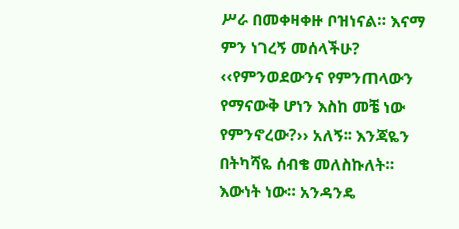ሥራ በመቀዛቀዙ ቦዝነናል። እናማ ምን ነገረኝ መሰላችሁ? ‹‹የምንወደውንና የምንጠላውን የማናውቅ ሆነን እስከ መቼ ነው የምንኖረው?›› አለኝ፡፡ እንጃዬን በትካሻዬ ሰብቄ መለስኩለት። እውነት ነው። አንዳንዴ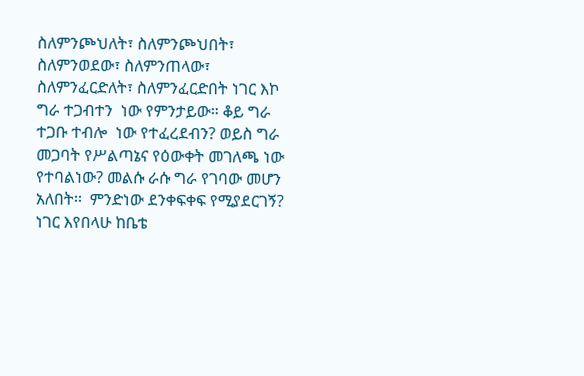ስለምንጮህለት፣ ስለምንጮህበት፣ ስለምንወደው፣ ስለምንጠላው፣ ስለምንፈርድለት፣ ስለምንፈርድበት ነገር እኮ ግራ ተጋብተን  ነው የምንታይው። ቆይ ግራ ተጋቡ ተብሎ  ነው የተፈረደብን? ወይስ ግራ መጋባት የሥልጣኔና የዕውቀት መገለጫ ነው የተባልነው? መልሱ ራሱ ግራ የገባው መሆን አለበት፡፡  ምንድነው ደንቀፍቀፍ የሚያደርገኝ? ነገር እየበላሁ ከቤቴ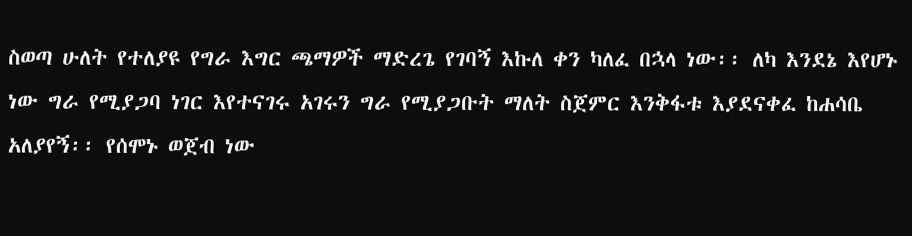ስወጣ ሁለት የተለያዩ የግራ እግር ጫማዎች ማድረጌ የገባኝ እኩለ ቀን ካለፈ በኋላ ነው፡፡ ለካ እንደኔ እየሆኑ ነው ግራ የሚያጋባ ነገር እየተናገሩ አገሩን ግራ የሚያጋቡት ማለት ስጀምር እንቅፋቱ እያደናቀፈ ከሐሳቤ አለያየኝ፡፡ የሰሞኑ ወጀብ ነው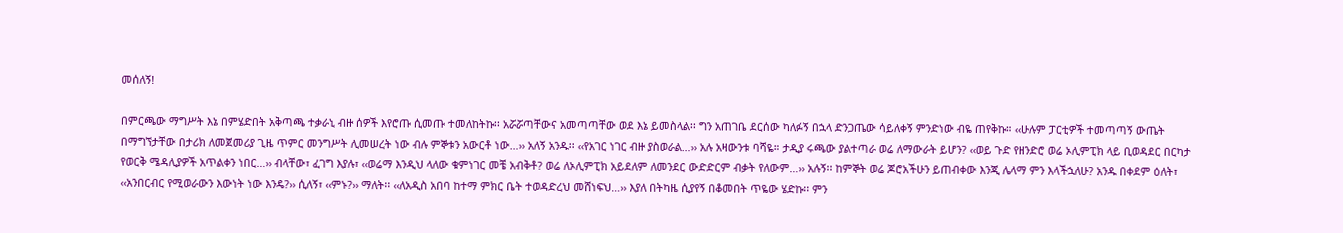መሰለኝ!

በምርጫው ማግሥት እኔ በምሄድበት አቅጣጫ ተቃራኒ ብዙ ሰዎች እየሮጡ ሲመጡ ተመለከትኩ፡፡ አሯሯጣቸውና አመጣጣቸው ወደ እኔ ይመስላል፡፡ ግን አጠገቤ ደርሰው ካለፉኝ በኋላ ድንጋጤው ሳይለቀኝ ምንድነው ብዬ ጠየቅኩ። ‹‹ሁሉም ፓርቲዎች ተመጣጣኝ ውጤት በማግኘታቸው በታሪክ ለመጀመሪያ ጊዜ ጥምር መንግሥት ሊመሠረት ነው ብሉ ምኞቱን አውርቶ ነው…›› አለኝ አንዱ፡፡ ‹‹የአገር ነገር ብዙ ያስወራል…›› አሉ አዛውንቱ ባሻዬ። ታዲያ ሩጫው ያልተጣራ ወሬ ለማውራት ይሆን? ‹‹ወይ ጉድ የዘንድሮ ወሬ ኦሊምፒክ ላይ ቢወዳደር በርካታ የወርቅ ሜዳሊያዎች አጥልቀን ነበር…›› ብላቸው፣ ፈገግ እያሉ፣ ‹‹ወሬማ እንዲህ ላለው ቁምነገር መቼ አብቅቶ? ወሬ ለኦሊምፒክ አይደለም ለመንደር ውድድርም ብቃት የለውም…›› አሉኝ፡፡ ከምኞት ወሬ ጆሮአችሁን ይጠብቀው እንጂ ሌላማ ምን እላችኋለሁ? አንዱ በቀደም ዕለት፣ ‹‹አንበርብር የሚወራውን እውነት ነው እንዴ?›› ሲለኝ፣ ‹‹ምኑ?›› ማለት፡፡ ‹‹ለአዲስ አበባ ከተማ ምክር ቤት ተወዳድረህ መሸነፍህ…›› እያለ በትካዜ ሲያየኝ በቆመበት ጥዬው ሄድኩ፡፡ ምን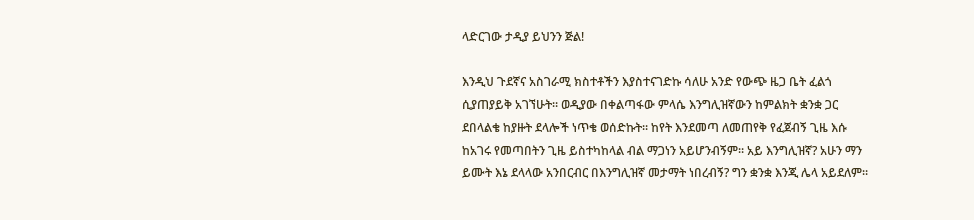ላድርገው ታዲያ ይህንን ጅል!

እንዲህ ጉደኛና አስገራሚ ክስተቶችን እያስተናገድኩ ሳለሁ አንድ የውጭ ዜጋ ቤት ፈልጎ ሲያጠያይቅ አገኘሁት። ወዲያው በቀልጣፋው ምላሴ እንግሊዝኛውን ከምልክት ቋንቋ ጋር ደበላልቄ ከያዙት ደላሎች ነጥቄ ወሰድኩት። ከየት እንደመጣ ለመጠየቅ የፈጀብኝ ጊዜ እሱ ከአገሩ የመጣበትን ጊዜ ይስተካከላል ብል ማጋነን አይሆንብኝም። አይ እንግሊዝኛ? አሁን ማን ይሙት እኔ ደላላው አንበርብር በእንግሊዝኛ መታማት ነበረብኝ? ግን ቋንቋ እንጂ ሌላ አይደለም።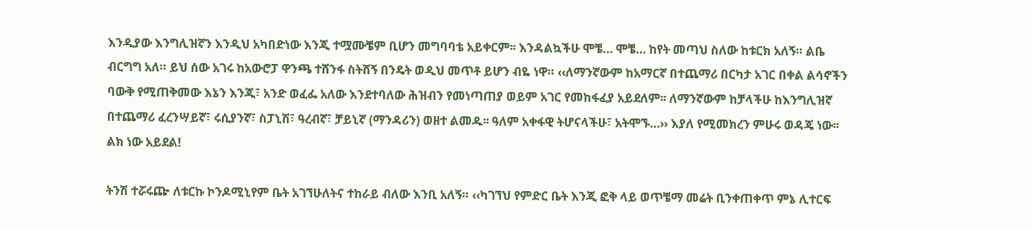እንዲያው እንግሊዝኛን እንዲህ አካበድነው እንጂ ተሟሙቼም ቢሆን መግባባቴ አይቀርም፡፡ እንዳልኳችሁ ሞቼ… ሞቼ… ከየት መጣህ ስለው ከቱርክ አለኝ። ልቤ ብርግግ አለ። ይህ ሰው አገሩ ከአውሮፓ ዋንጫ ተሸንፋ ስትሸኝ በንዴት ወዲህ መጥቶ ይሆን ብዬ ነዋ። ‹‹ለማንኛውም ከአማርኛ በተጨማሪ በርካታ አገር በቀል ልሳኖችን ባውቅ የሚጠቅመው እኔን እንጂ፣ አንድ ወፈፌ አለው እንደተባለው ሕዝብን የመነጣጠያ ወይም አገር የመከፋፈያ አይደለም፡፡ ለማንኛውም ከቻላችሁ ከእንግሊዝኛ በተጨማሪ ፈረንሣይኛ፣ ሩሲያንኛ፣ ስፓኒሽ፣ ዓረብኛ፣ ቻይኒኛ (ማንዳሪን) ወዘተ ልመዱ፡፡ ዓለም አቀፋዊ ትሆናላችሁ፣ አትሞኙ…›› እያለ የሚመክረን ምሁሩ ወዳጄ ነው፡፡ ልክ ነው አይደል!

ትንሽ ተሯሩጬ ለቱርኩ ኮንዶሚኒየም ቤት አገኘሁለትና ተከራይ ብለው እንቢ አለኝ። ‹‹ካገኘህ የምድር ቤት እንጂ ፎቅ ላይ ወጥቼማ መሬት ቢንቀጠቀጥ ምኔ ሊተርፍ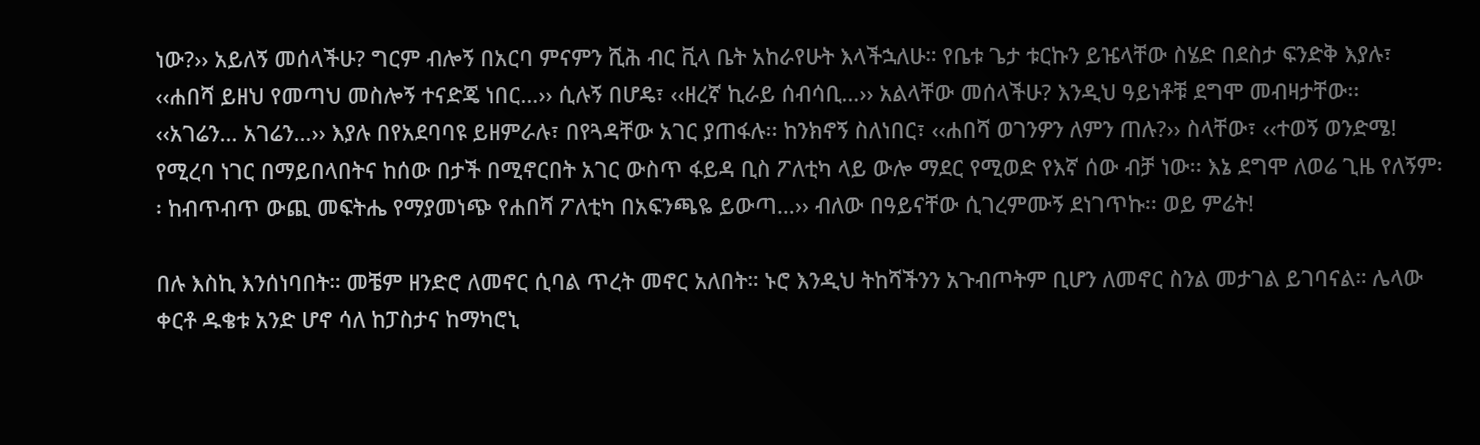ነው?›› አይለኝ መሰላችሁ? ግርም ብሎኝ በአርባ ምናምን ሺሕ ብር ቪላ ቤት አከራየሁት እላችኋለሁ። የቤቱ ጌታ ቱርኩን ይዤላቸው ስሄድ በደስታ ፍንድቅ እያሉ፣ ‹‹ሐበሻ ይዘህ የመጣህ መስሎኝ ተናድጄ ነበር…›› ሲሉኝ በሆዴ፣ ‹‹ዘረኛ ኪራይ ሰብሳቢ…›› አልላቸው መሰላችሁ? እንዲህ ዓይነቶቹ ደግሞ መብዛታቸው፡፡ ‹‹አገሬን… አገሬን…›› እያሉ በየአደባባዩ ይዘምራሉ፣ በየጓዳቸው አገር ያጠፋሉ፡፡ ከንክኖኝ ስለነበር፣ ‹‹ሐበሻ ወገንዎን ለምን ጠሉ?›› ስላቸው፣ ‹‹ተወኝ ወንድሜ! የሚረባ ነገር በማይበላበትና ከሰው በታች በሚኖርበት አገር ውስጥ ፋይዳ ቢስ ፖለቲካ ላይ ውሎ ማደር የሚወድ የእኛ ሰው ብቻ ነው፡፡ እኔ ደግሞ ለወሬ ጊዜ የለኝም፡፡ ከብጥብጥ ውጪ መፍትሔ የማያመነጭ የሐበሻ ፖለቲካ በአፍንጫዬ ይውጣ…›› ብለው በዓይናቸው ሲገረምሙኝ ደነገጥኩ፡፡ ወይ ምሬት!

በሉ እስኪ እንሰነባበት። መቼም ዘንድሮ ለመኖር ሲባል ጥረት መኖር አለበት። ኑሮ እንዲህ ትከሻችንን አጉብጦትም ቢሆን ለመኖር ስንል መታገል ይገባናል። ሌላው ቀርቶ ዱቄቱ አንድ ሆኖ ሳለ ከፓስታና ከማካሮኒ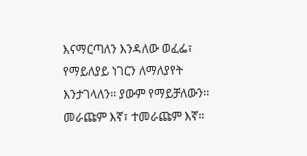እናማርጣለን እንዳለው ወፈፌ፣ የማይለያይ ነገርን ለማለያየት እንታገላለን፡፡ ያውም የማይቻለውን፡፡ መራጩም እኛ፣ ተመራጩም እኛ።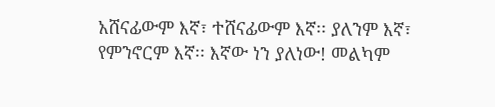አሸናፊውም እኛ፣ ተሸናፊውም እኛ፡፡ ያለንም እኛ፣ የምንኖርም እኛ፡፡ እኛው ነን ያለነው! መልካም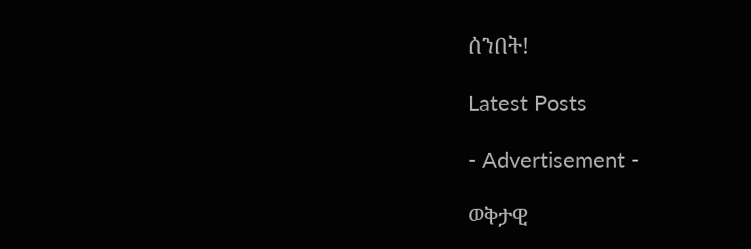ሰንበት!

Latest Posts

- Advertisement -

ወቅታዊ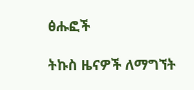ፅሑፎች

ትኩስ ዜናዎች ለማግኘት